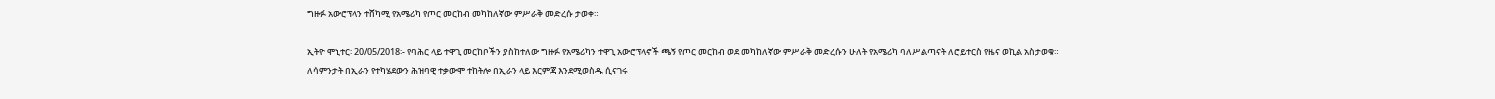ግዙፉ አውሮፕላን ተሸካሚ የአሜሪካ የጦር መርከብ መካከለኛው ምሥራቅ መድረሱ ታወቀ።

ኢትዮ ሞኒተር፡ 20/05/2018፡- የባሕር ላይ ተዋጊ መርከቦችን ያስከተለው ግዙፉ የአሜሪካን ተዋጊ አውሮፕላኖች ጫኝ የጦር መርከብ ወደ መካከለኛው ምሥራቅ መድረሱን ሁለት የአሜሪካ ባለሥልጣናት ለሮይተርስ የዜና ወኪል አስታወቁ።
ለሳምንታት በኢራን የተካሄደውን ሕዝባዊ ተቃውሞ ተከትሎ በኢራን ላይ እርምጃ እንደሚወስዱ ሲናገሩ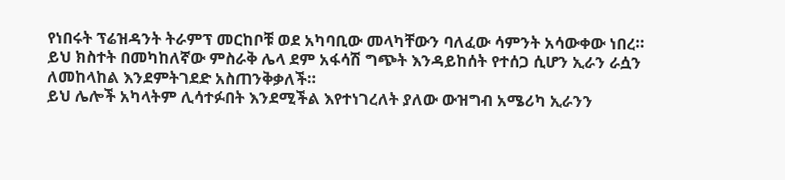የነበሩት ፕሬዝዳንት ትራምፕ መርከቦቹ ወደ አካባቢው መላካቸውን ባለፈው ሳምንት አሳውቀው ነበረ።
ይህ ክስተት በመካከለኛው ምስራቅ ሌላ ደም አፋሳሽ ግጭት እንዳይከሰት የተሰጋ ሲሆን ኢራን ራሷን ለመከላከል እንደምትገደድ አስጠንቅቃለች።
ይህ ሌሎች አካላትም ሊሳተፉበት እንደሚችል እየተነገረለት ያለው ውዝግብ አሜሪካ ኢራንን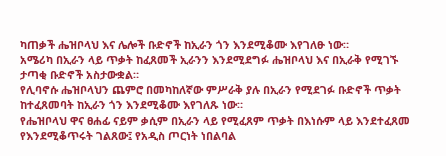ካጠቃች ሔዝቦላህ እና ሌሎች ቡድኖች ከኢራን ጎን እንደሚቆሙ እየገለፁ ነው።
አሜሪካ በኢራን ላይ ጥቃት ከፈጸመች ኢራንን እንደሚደግፉ ሔዝቦላህ እና በኢራቅ የሚገኙ ታጣቂ ቡድኖች አስታውቋል።
የሊባኖሱ ሔዝቦላህን ጨምሮ በመካከለኛው ምሥራቅ ያሉ በኢራን የሚደገፉ ቡድኖች ጥቃት ከተፈጸመባት ከኢራን ጎን እንደሚቆሙ እየገለጹ ነው።
የሔዝቦላህ ዋና ፀሐፊ ናይም ቃሲም በኢራን ላይ የሚፈጸም ጥቃት በእነሱም ላይ እንደተፈጸመ የእንደሚቆጥሩት ገልጸው፤ የአዲስ ጦርነት ነበልባል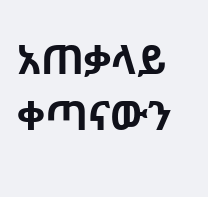አጠቃላይ ቀጣናውን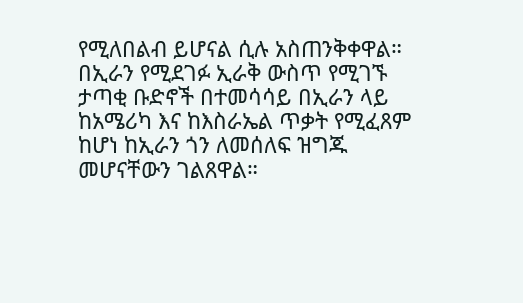የሚለበልብ ይሆናል ሲሉ አስጠንቅቀዋል።
በኢራን የሚደገፉ ኢራቅ ውስጥ የሚገኙ ታጣቂ ቡድኖች በተመሳሳይ በኢራን ላይ ከአሜሪካ እና ከእስራኤል ጥቃት የሚፈጸም ከሆነ ከኢራን ጎን ለመሰለፍ ዝግጁ መሆናቸውን ገልጸዋል።